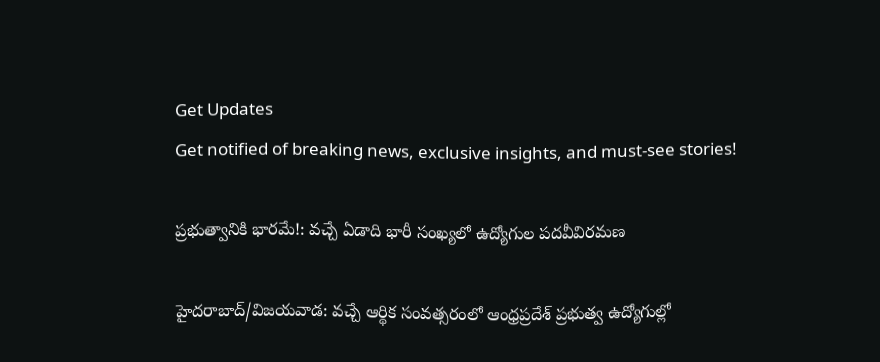Get Updates
Get notified of breaking news, exclusive insights, and must-see stories!

ప్రభుత్వానికి భారమే!: వచ్చే ఏడాది భారీ సంఖ్యలో ఉద్యోగుల పదవీవిరమణ

హైదరాబాద్/విజయవాడ: వచ్చే ఆర్థిక సంవత్సరంలో ఆంధ్రప్రదేశ్‌ ప్రభుత్వ ఉద్యోగుల్లో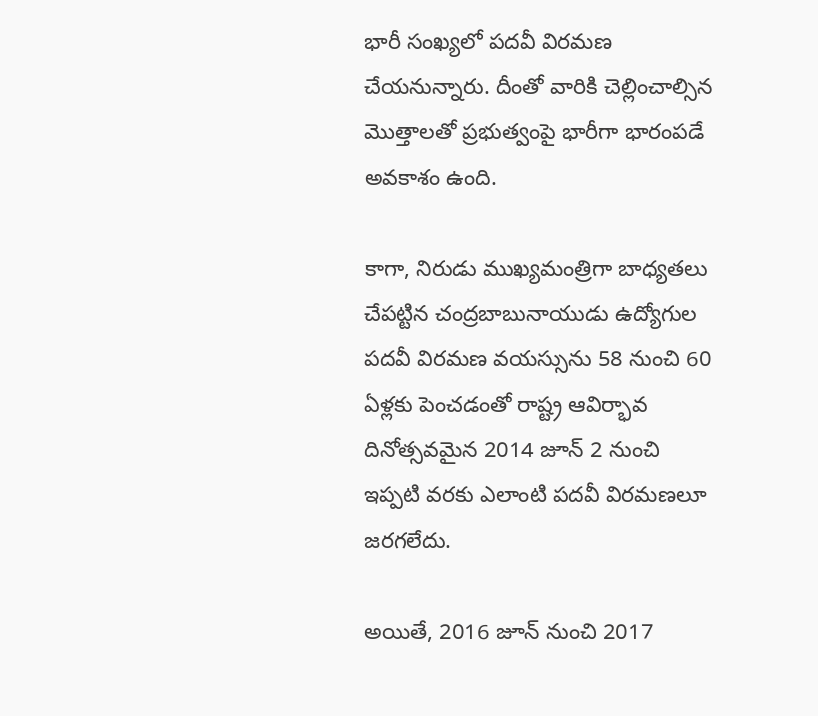భారీ సంఖ్యలో పదవీ విరమణ చేయనున్నారు. దీంతో వారికి చెల్లించాల్సిన మొత్తాలతో ప్రభుత్వంపై భారీగా భారంపడే అవకాశం ఉంది.

కాగా, నిరుడు ముఖ్యమంత్రిగా బాధ్యతలు చేపట్టిన చంద్రబాబునాయుడు ఉద్యోగుల పదవీ విరమణ వయస్సును 58 నుంచి 60 ఏళ్లకు పెంచడంతో రాష్ట్ర ఆవిర్భావ దినోత్సవమైన 2014 జూన్‌ 2 నుంచి ఇప్పటి వరకు ఎలాంటి పదవీ విరమణలూ జరగలేదు.

అయితే, 2016 జూన్‌ నుంచి 2017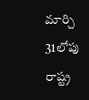మార్చి 31లోపు రాష్ట్ర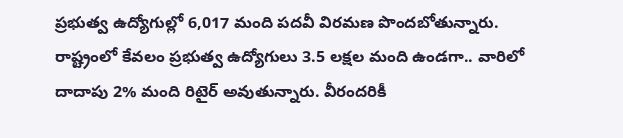ప్రభుత్వ ఉద్యోగుల్లో 6,017 మంది పదవీ విరమణ పొందబోతున్నారు. రాష్ట్రంలో కేవలం ప్రభుత్వ ఉద్యోగులు 3.5 లక్షల మంది ఉండగా.. వారిలో దాదాపు 2% మంది రిటైర్‌ అవుతున్నారు. వీరందరికీ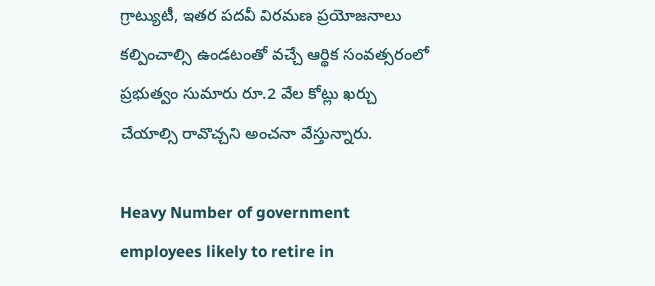గ్రాట్యుటీ, ఇతర పదవీ విరమణ ప్రయోజనాలు కల్పించాల్సి ఉండటంతో వచ్చే ఆర్థిక సంవత్సరంలో ప్రభుత్వం సుమారు రూ.2 వేల కోట్లు ఖర్చు చేయాల్సి రావొచ్చని అంచనా వేస్తున్నారు.

Heavy Number of government employees likely to retire in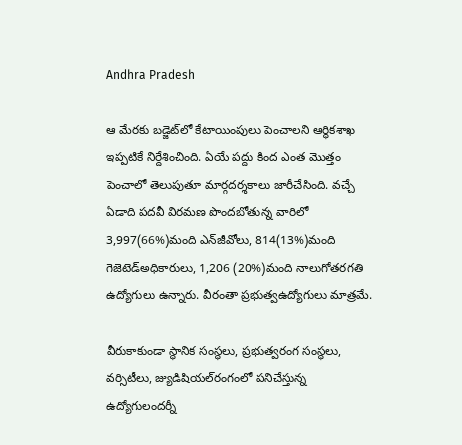Andhra Pradesh

ఆ మేరకు బడ్జెట్‌లో కేటాయింపులు పెంచాలని ఆర్థికశాఖ ఇప్పటికే నిర్దేశించింది. ఏయే పద్దు కింద ఎంత మొత్తం పెంచాలో తెలుపుతూ మార్గదర్శకాలు జారీచేసింది. వచ్చే ఏడాది పదవీ విరమణ పొందబోతున్న వారిలో 3,997(66%)మంది ఎన్‌జీవోలు, 814(13%)మంది గెజెటెడ్‌అధికారులు, 1,206 (20%)మంది నాలుగోతరగతి ఉద్యోగులు ఉన్నారు. వీరంతా ప్రభుత్వఉద్యోగులు మాత్రమే.

వీరుకాకుండా స్థానిక సంస్థలు, ప్రభుత్వరంగ సంస్థలు, వర్సిటీలు, జ్యుడిషియల్‌రంగంలో పనిచేస్తున్న ఉద్యోగులందర్నీ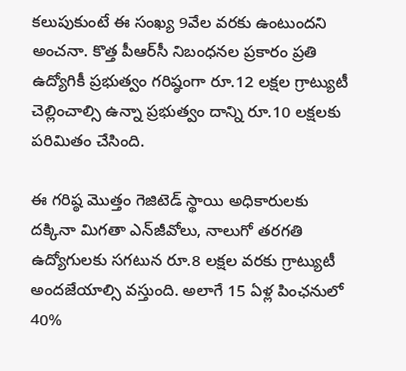కలుపుకుంటే ఈ సంఖ్య 9వేల వరకు ఉంటుందని అంచనా. కొత్త పీఆర్‌సీ నిబంధనల ప్రకారం ప్రతి ఉద్యోగికీ ప్రభుత్వం గరిష్ఠంగా రూ.12 లక్షల గ్రాట్యుటీ చెల్లించాల్సి ఉన్నా ప్రభుత్వం దాన్ని రూ.10 లక్షలకు పరిమితం చేసింది.

ఈ గరిష్ఠ మొత్తం గెజిటెడ్‌ స్థాయి అధికారులకు దక్కినా మిగతా ఎన్‌జీవోలు, నాలుగో తరగతి ఉద్యోగులకు సగటున రూ.8 లక్షల వరకు గ్రాట్యుటీ అందజేయాల్సి వస్తుంది. అలాగే 15 ఏళ్ల పింఛనులో 40%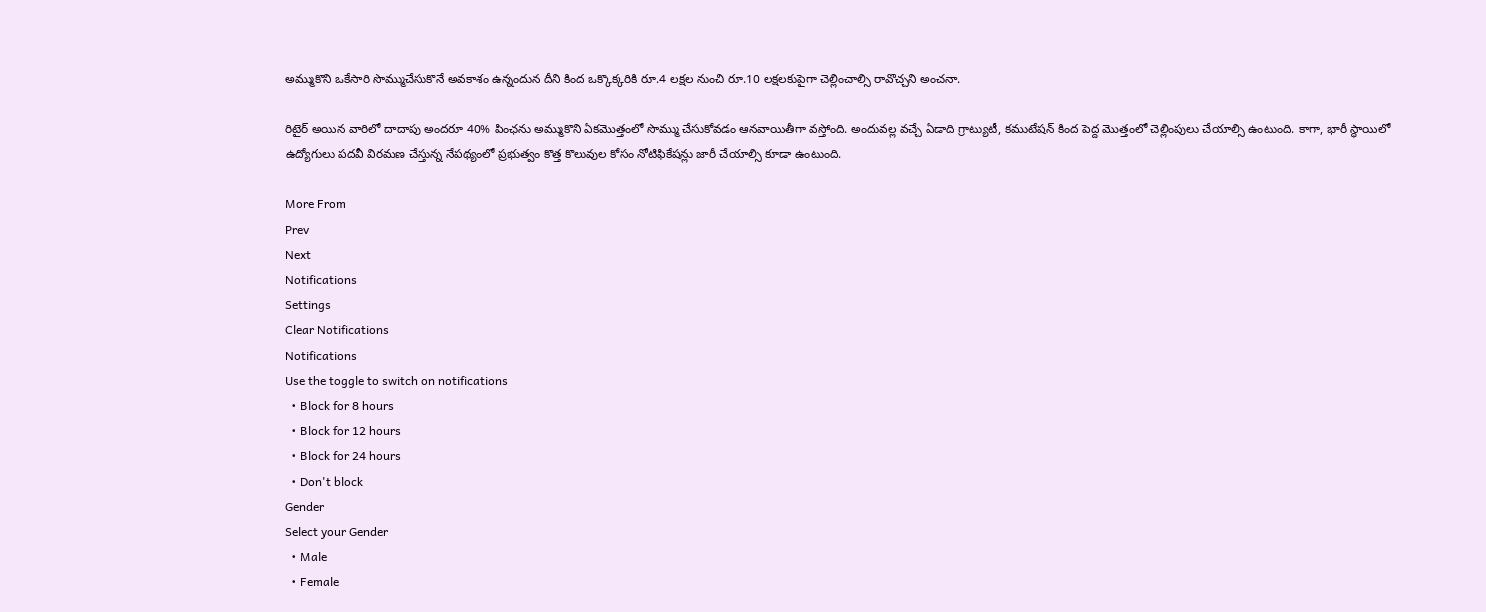అమ్ముకొని ఒకేసారి సొమ్ముచేసుకొనే అవకాశం ఉన్నందున దీని కింద ఒక్కొక్కరికి రూ.4 లక్షల నుంచి రూ.10 లక్షలకుపైగా చెల్లించాల్సి రావొచ్చని అంచనా.

రిటైర్‌ అయిన వారిలో దాదాపు అందరూ 40% పింఛను అమ్ముకొని ఏకమొత్తంలో సొమ్ము చేసుకోవడం ఆనవాయితీగా వస్తోంది. అందువల్ల వచ్చే ఏడాది గ్రాట్యుటీ, కముటేషన్‌ కింద పెద్ద మొత్తంలో చెల్లింపులు చేయాల్సి ఉంటుంది. కాగా, భారీ స్థాయిలో ఉద్యోగులు పదవీ విరమణ చేస్తున్న నేపథ్యంలో ప్రభుత్వం కొత్త కొలువుల కోసం నోటిఫికేషన్లు జారీ చేయాల్సి కూడా ఉంటుంది.

More From
Prev
Next
Notifications
Settings
Clear Notifications
Notifications
Use the toggle to switch on notifications
  • Block for 8 hours
  • Block for 12 hours
  • Block for 24 hours
  • Don't block
Gender
Select your Gender
  • Male
  • Female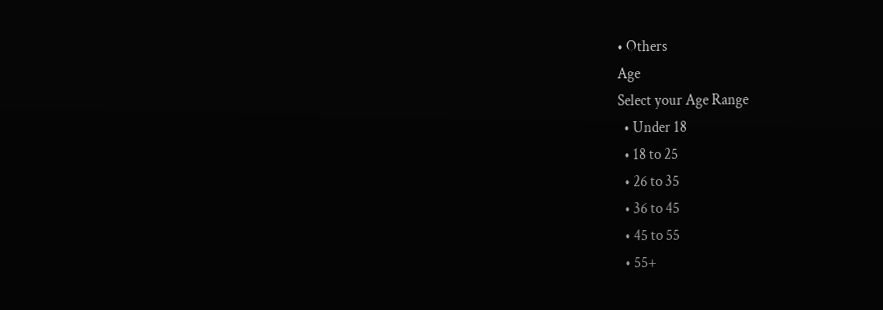• Others
Age
Select your Age Range
  • Under 18
  • 18 to 25
  • 26 to 35
  • 36 to 45
  • 45 to 55
  • 55+